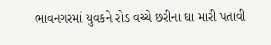ભાવનગરમાં યુવકને રોડ વચ્ચે છરીના ઘા મારી પતાવી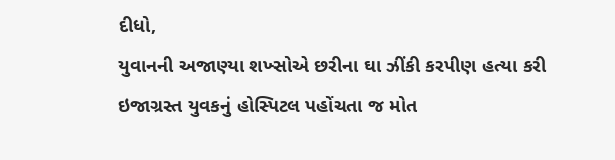દીધો,
યુવાનની અજાણ્યા શખ્સોએ છરીના ઘા ઝીંકી કરપીણ હત્યા કરી
ઇજાગ્રસ્ત યુવકનું હોસ્પિટલ પહોંચતા જ મોત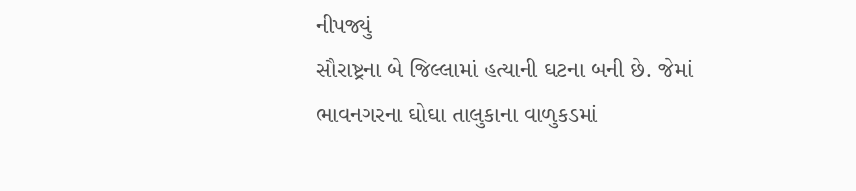નીપજ્યું
સૌરાષ્ટ્રના બે જિલ્લામાં હત્યાની ઘટના બની છે. જેમાં ભાવનગરના ઘોઘા તાલુકાના વાળુકડમાં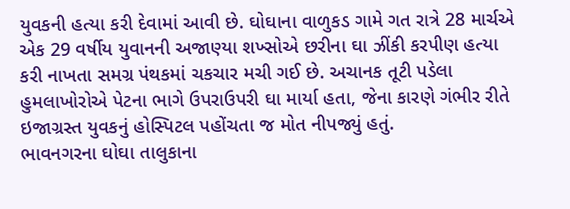યુવકની હત્યા કરી દેવામાં આવી છે. ઘોઘાના વાળુકડ ગામે ગત રાત્રે 28 માર્ચએ એક 29 વર્ષીય યુવાનની અજાણ્યા શખ્સોએ છરીના ઘા ઝીંકી કરપીણ હત્યા કરી નાખતા સમગ્ર પંથકમાં ચકચાર મચી ગઈ છે. અચાનક તૂટી પડેલા હુમલાખોરોએ પેટના ભાગે ઉપરાઉપરી ઘા માર્યા હતા, જેના કારણે ગંભીર રીતે ઇજાગ્રસ્ત યુવકનું હોસ્પિટલ પહોંચતા જ મોત નીપજ્યું હતું.
ભાવનગરના ઘોઘા તાલુકાના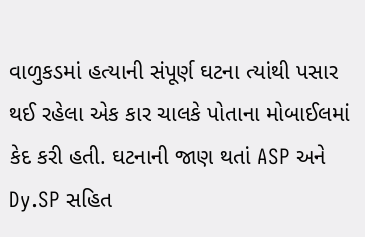વાળુકડમાં હત્યાની સંપૂર્ણ ઘટના ત્યાંથી પસાર થઈ રહેલા એક કાર ચાલકે પોતાના મોબાઈલમાં કેદ કરી હતી. ઘટનાની જાણ થતાં ASP અને Dy.SP સહિત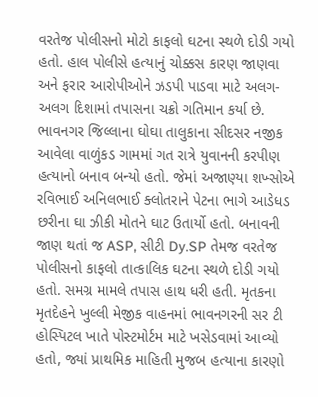વરતેજ પોલીસનો મોટો કાફલો ઘટના સ્થળે દોડી ગયો હતો. હાલ પોલીસે હત્યાનું ચોક્કસ કારણ જાણવા અને ફરાર આરોપીઓને ઝડપી પાડવા માટે અલગ-અલગ દિશામાં તપાસના ચક્રો ગતિમાન કર્યા છે.
ભાવનગર જિલ્લાના ઘોઘા તાલુકાના સીદસર નજીક આવેલા વાળુંકડ ગામમાં ગત રાત્રે યુવાનની કરપીણ હત્યાનો બનાવ બન્યો હતો. જેમાં અજાણ્યા શખ્સોએ રવિભાઈ અનિલભાઈ ક્લોતરાને પેટના ભાગે આડેધડ છરીના ઘા ઝીકી મોતને ઘાટ ઉતાર્યો હતો. બનાવની જાણ થતાં જ ASP, સીટી Dy.SP તેમજ વરતેજ પોલીસનો કાફલો તાત્કાલિક ઘટના સ્થળે દોડી ગયો હતો. સમગ્ર મામલે તપાસ હાથ ધરી હતી. મૃતકના મૃતદેહને ખુલ્લી મેજીક વાહનમાં ભાવનગરની સર ટી હોસ્પિટલ ખાતે પોસ્ટમોર્ટમ માટે ખસેડવામાં આવ્યો હતો, જ્યાં પ્રાથમિક માહિતી મુજબ હત્યાના કારણો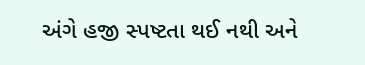અંગે હજી સ્પષ્ટતા થઈ નથી અને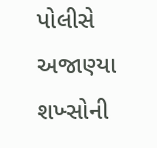પોલીસે અજાણ્યા શખ્સોની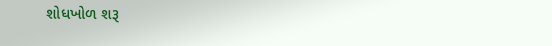શોધખોળ શરૂ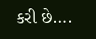કરી છે….